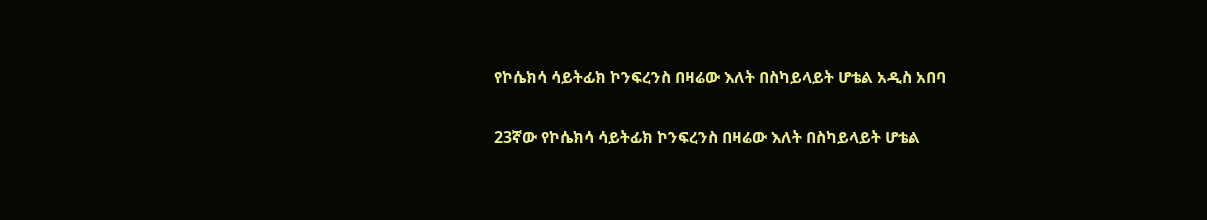የኮሴክሳ ሳይትፊክ ኮንፍረንስ በዛሬው እለት በስካይላይት ሆቴል አዲስ አበባ

23ኛው የኮሴክሳ ሳይትፊክ ኮንፍረንስ በዛሬው እለት በስካይላይት ሆቴል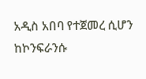አዲስ አበባ የተጀመረ ሲሆን ከኮንፍራንሱ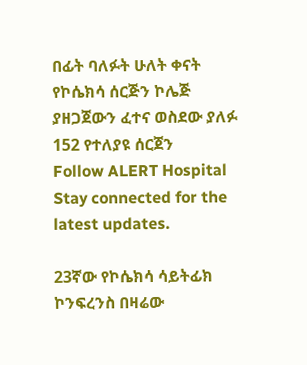በፊት ባለፉት ሁለት ቀናት የኮሴክሳ ሰርጅን ኮሌጅ ያዘጋጀውን ፈተና ወስደው ያለፉ 152 የተለያዩ ሰርጀን
Follow ALERT Hospital
Stay connected for the latest updates.

23ኛው የኮሴክሳ ሳይትፊክ ኮንፍረንስ በዛሬው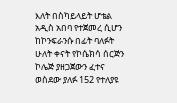እለት በስካይላይት ሆቴል አዲስ አበባ የተጀመረ ሲሆን ከኮንፍራንሱ በፊት ባለፉት ሁለት ቀናት የኮሴክሳ ሰርጅን ኮሌጅ ያዘጋጀውን ፈተና ወስደው ያለፉ 152 የተለያዩ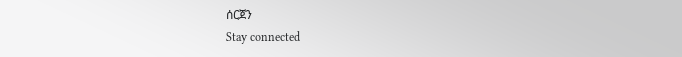ሰርጀን
Stay connected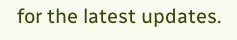for the latest updates.